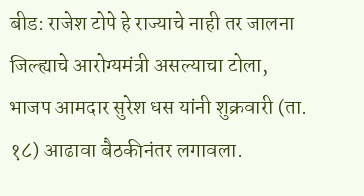बीड: राजेश टोपे हे राज्याचे नाही तर जालना जिल्ह्याचे आरोग्यमंत्री असल्याचा टोला, भाजप आमदार सुरेश धस यांनी शुक्रवारी (ता. १८) आढावा बैठकीनंतर लगावला.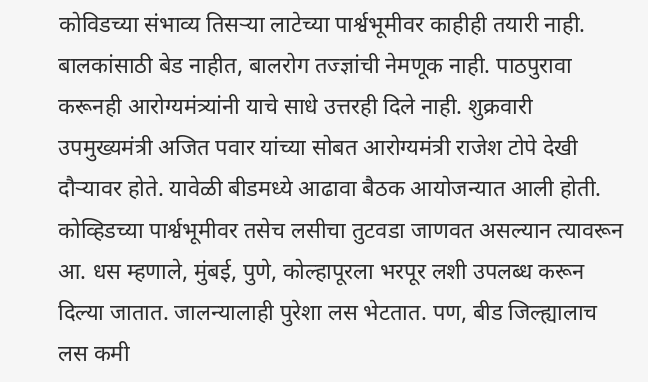कोविडच्या संभाव्य तिसऱ्या लाटेच्या पार्श्वभूमीवर काहीही तयारी नाही. बालकांसाठी बेड नाहीत, बालरोग तज्ज्ञांची नेमणूक नाही. पाठपुरावा करूनही आरोग्यमंत्र्यांनी याचे साधे उत्तरही दिले नाही. शुक्रवारी उपमुख्यमंत्री अजित पवार यांच्या सोबत आरोग्यमंत्री राजेश टोपे देखी दौऱ्यावर होते. यावेळी बीडमध्ये आढावा बैठक आयोजन्यात आली होती.
कोव्हिडच्या पार्श्वभूमीवर तसेच लसीचा तुटवडा जाणवत असल्यान त्यावरून आ. धस म्हणाले, मुंबई, पुणे, कोल्हापूरला भरपूर लशी उपलब्ध करून दिल्या जातात. जालन्यालाही पुरेशा लस भेटतात. पण, बीड जिल्ह्यालाच लस कमी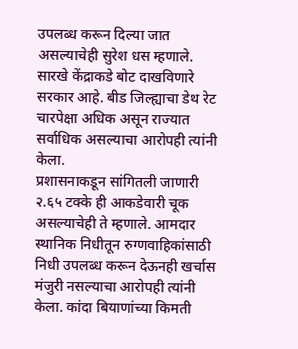उपलब्ध करून दिल्या जात असल्याचेही सुरेश धस म्हणाले. सारखे केंद्राकडे बोट दाखविणारे सरकार आहे. बीड जिल्ह्याचा डेथ रेट चारपेक्षा अधिक असून राज्यात सर्वाधिक असल्याचा आरोपही त्यांनी केला.
प्रशासनाकडून सांगितली जाणारी २.६५ टक्के ही आकडेवारी चूक असल्याचेही ते म्हणाले. आमदार स्थानिक निधीतून रुग्णवाहिकांसाठी निधी उपलब्ध करून देऊनही खर्चास मंजुरी नसल्याचा आरोपही त्यांनी केला. कांदा बियाणांच्या किमती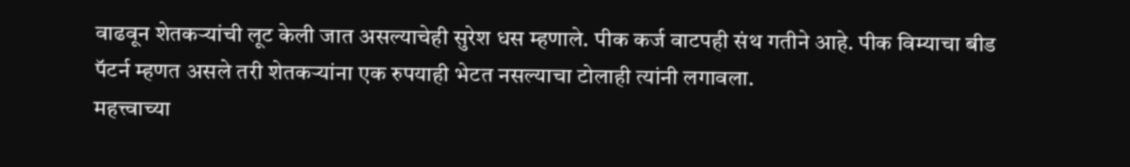वाढवून शेतकऱ्यांची लूट केली जात असल्याचेही सुरेश धस म्हणाले. पीक कर्ज वाटपही संथ गतीने आहे. पीक विम्याचा बीड पॅटर्न म्हणत असले तरी शेतकऱ्यांना एक रुपयाही भेटत नसल्याचा टोलाही त्यांनी लगावला.
महत्त्वाच्या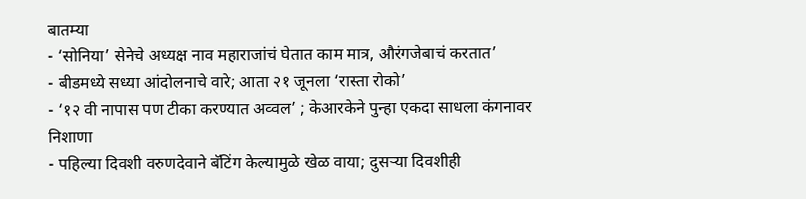बातम्या
- ‘सोनिया’ सेनेचे अध्यक्ष नाव महाराजांचं घेतात काम मात्र, औरंगजेबाचं करतात’
- बीडमध्ये सध्या आंदोलनाचे वारे; आता २१ जूनला ‘रास्ता रोको’
- ‘१२ वी नापास पण टीका करण्यात अव्वल’ ; केआरकेने पुन्हा एकदा साधला कंगनावर निशाणा
- पहिल्या दिवशी वरुणदेवाने बॅटिंग केल्यामुळे खेळ वाया; दुसऱ्या दिवशीही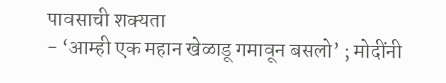पावसाची शक्यता
- ‘आम्ही एक महान खेळाडू गमावून बसलो’ ; मोदींनी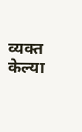व्यक्त केल्या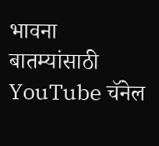भावना
बातम्यांसाठी YouTube चॅनेल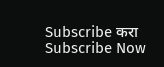Subscribe करा
Subscribe Now